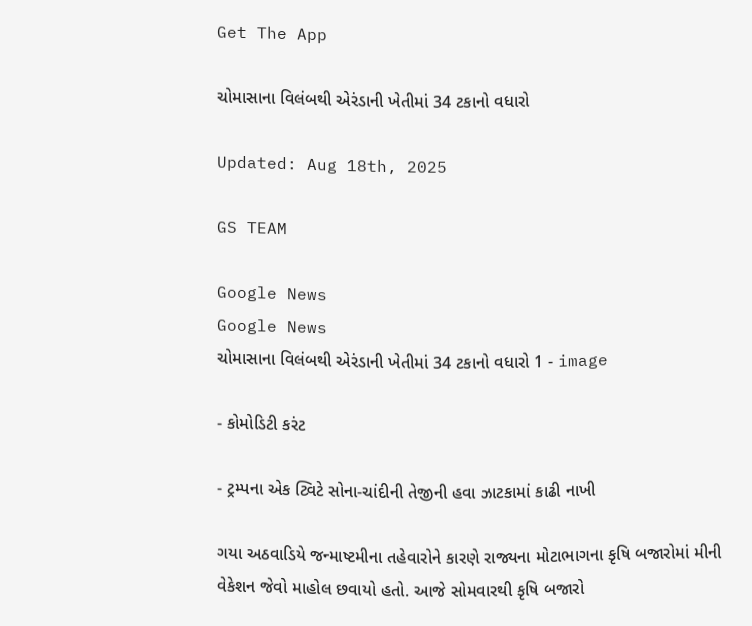Get The App

ચોમાસાના વિલંબથી એરંડાની ખેતીમાં 34 ટકાનો વધારો

Updated: Aug 18th, 2025

GS TEAM

Google News
Google News
ચોમાસાના વિલંબથી એરંડાની ખેતીમાં 34 ટકાનો વધારો 1 - image

- કોમોડિટી કરંટ

- ટ્રમ્પના એક ટ્વિટે સોના-ચાંદીની તેજીની હવા ઝાટકામાં કાઢી નાખી

ગયા અઠવાડિયે જન્માષ્ટમીના તહેવારોને કારણે રાજ્યના મોટાભાગના કૃષિ બજારોમાં મીની વેકેશન જેવો માહોલ છવાયો હતો. આજે સોમવારથી કૃષિ બજારો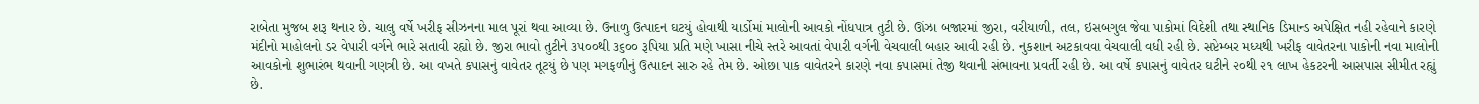રાબેતા મુજબ શરૂ થનાર છે. ચાલુ વર્ષે ખરીફ સીઝનના માલ પૂરાં થવા આવ્યા છે. ઉનાળુ ઉત્પાદન ઘટયું હોવાથી યાર્ડોમાં માલોની આવકો નોંધપાત્ર તુટી છે. ઊંઝા બજારમાં જીરા, વરીયાળી, તલ, ઇસબગુલ જેવા પાકોમાં વિદેશી તથા સ્થાનિક ડિમાન્ડ અપેક્ષિત નહી રહેવાને કારણે મંદીનો માહોલનો ડર વેપારી વર્ગને ભારે સતાવી રહ્યો છે. જીરા ભાવો તુટીને ૩૫૦૦થી ૩૬૦૦ રૂપિયા પ્રતિ મણે ખાસા નીચે સ્તરે આવતાં વેપારી વર્ગની વેચવાલી બહાર આવી રહી છે. નુકશાન અટકાવવા વેચવાલી વધી રહી છે. સપ્ટેમ્બર મધ્યથી ખરીફ વાવેતરના પાકોની નવા માલોની આવકોનો શુભારંભ થવાની ગણત્રી છે. આ વખતે કપાસનું વાવેતર તૂટયું છે પણ મગફળીનું ઉત્પાદન સારુ રહે તેમ છે. ઓછા પાક વાવેતરને કારણે નવા કપાસમાં તેજી થવાની સંભાવના પ્રવર્તી રહી છે. આ વર્ષે કપાસનું વાવેતર ઘટીને ૨૦થી ૨૧ લાખ હેકટરની આસપાસ સીમીત રહ્યું છે.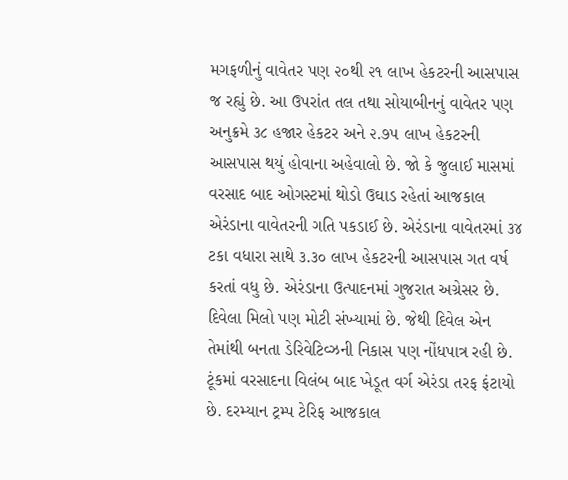મગફળીનું વાવેતર પણ ૨૦થી ૨૧ લાખ હેકટરની આસપાસ જ રહ્યું છે. આ ઉપરાંત તલ તથા સોયાબીનનું વાવેતર પણ અનુક્રમે ૩૮ હજાર હેકટર અને ૨.૭૫ લાખ હેકટરની આસપાસ થયું હોવાના અહેવાલો છે. જો કે જુલાઈ માસમાં વરસાદ બાદ ઓગસ્ટમાં થોડો ઉઘાડ રહેતાં આજકાલ એરંડાના વાવેતરની ગતિ પકડાઈ છે. એરંડાના વાવેતરમાં ૩૪ ટકા વધારા સાથે ૩.૩૦ લાખ હેકટરની આસપાસ ગત વર્ષ કરતાં વધુ છે. એરંડાના ઉત્પાદનમાં ગુજરાત અગ્રેસર છે. દિવેલા મિલો પણ મોટી સંખ્યામાં છે. જેથી દિવેલ એન તેમાંથી બનતા ડેરિવેટિવ્ઝની નિકાસ પણ નોંધપાત્ર રહી છે. ટૂંકમાં વરસાદના વિલંબ બાદ ખેડૂત વર્ગ એરંડા તરફ ફંટાયો છે. દરમ્યાન ટ્રમ્પ ટેરિફ આજકાલ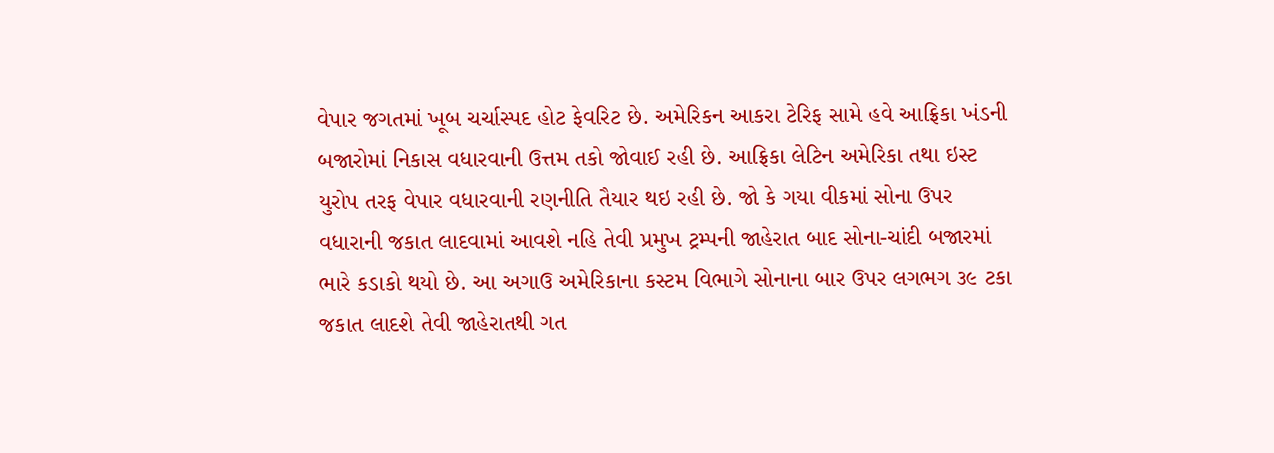વેપાર જગતમાં ખૂબ ચર્ચાસ્પદ હોટ ફેવરિટ છે. અમેરિકન આકરા ટેરિફ સામે હવે આફ્રિકા ખંડની બજારોમાં નિકાસ વધારવાની ઉત્તમ તકો જોવાઈ રહી છે. આફ્રિકા લેટિન અમેરિકા તથા ઇસ્ટ યુરોપ તરફ વેપાર વધારવાની રણનીતિ તૈયાર થઇ રહી છે. જો કે ગયા વીકમાં સોના ઉપર વધારાની જકાત લાદવામાં આવશે નહિ તેવી પ્રમુખ ટ્રમ્પની જાહેરાત બાદ સોના-ચાંદી બજારમાં ભારે કડાકો થયો છે. આ અગાઉ અમેરિકાના કસ્ટમ વિભાગે સોનાના બાર ઉપર લગભગ ૩૯ ટકા જકાત લાદશે તેવી જાહેરાતથી ગત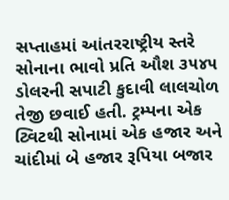સપ્તાહમાં આંતરરાષ્ટ્રીય સ્તરે સોનાના ભાવો પ્રતિ ઔશ ૩૫૪૫ ડોલરની સપાટી કુદાવી લાલચોળ તેજી છવાઈ હતી. ટ્રમ્પના એક ટ્વિટથી સોનામાં એક હજાર અને ચાંદીમાં બે હજાર રૂપિયા બજાર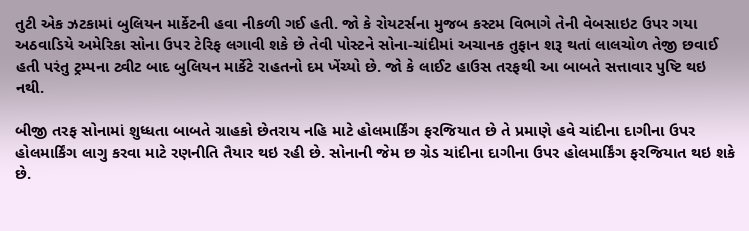તુટી એક ઝટકામાં બુલિયન માર્કેટની હવા નીકળી ગઈ હતી. જો કે રોયટર્સના મુજબ કસ્ટમ વિભાગે તેની વેબસાઇટ ઉપર ગયા અઠવાડિયે અમેરિકા સોના ઉપર ટેરિફ લગાવી શકે છે તેવી પોસ્ટને સોના-ચાંદીમાં અચાનક તુફાન શરૂ થતાં લાલચોળ તેજી છવાઈ હતી પરંતુ ટ્રમ્પના ટ્વીટ બાદ બુલિયન માર્કેટે રાહતનો દમ ખેંચ્યો છે. જો કે લાઈટ હાઉસ તરફથી આ બાબતે સત્તાવાર પુષ્ટિ થઇ નથી.

બીજી તરફ સોનામાં શુધ્ધતા બાબતે ગ્રાહકો છેતરાય નહિ માટે હોલમાર્કિંગ ફરજિયાત છે તે પ્રમાણે હવે ચાંદીના દાગીના ઉપર હોલમાર્કિંગ લાગુ કરવા માટે રણનીતિ તૈયાર થઇ રહી છે. સોનાની જેમ છ ગ્રેડ ચાંદીના દાગીના ઉપર હોલમાર્કિંગ ફરજિયાત થઇ શકે છે.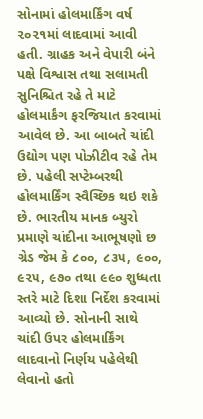સોનામાં હોલમાર્કિંગ વર્ષ ૨૦૨૧માં લાદવામાં આવી હતી. ગ્રાહક અને વેપારી બંને પક્ષે વિશ્વાસ તથા સલામતી સુનિશ્ચિત રહે તે માટે હોલમાર્કંગ ફરજિયાત કરવામાં આવેલ છે. આ બાબતે ચાંદી ઉદ્યોગ પણ પોઝીટીવ રહે તેમ છે. પહેલી સપ્ટેમ્બરથી હોલમાર્કિંગ સ્વૈચ્છિક થઇ શકે છે. ભારતીય માનક બ્યુરો પ્રમાણે ચાંદીના આભૂષણો છ ગ્રેડ જેમ કે ૮૦૦, ૮૩૫, ૯૦૦, ૯૨૫, ૯૭૦ તથા ૯૯૦ શુધ્ધતા સ્તરે માટે દિશા નિર્દેશ કરવામાં આવ્યો છે. સોનાની સાથે ચાંદી ઉપર હોલમાર્કિંગ લાદવાનો નિર્ણય પહેલેથી લેવાનો હતો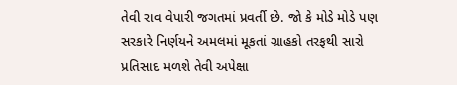તેવી રાવ વેપારી જગતમાં પ્રવર્તી છે. જો કે મોડે મોડે પણ સરકારે નિર્ણયને અમલમાં મૂકતાં ગ્રાહકો તરફથી સારો પ્રતિસાદ મળશે તેવી અપેક્ષા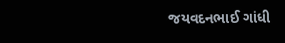જયવદનભાઈ ગાંધી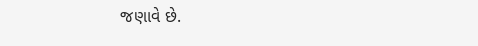જણાવે છે.